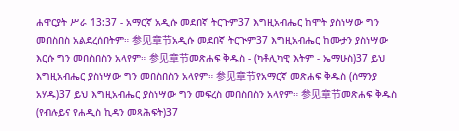ሐዋርያት ሥራ 13:37 - አማርኛ አዲሱ መደበኛ ትርጉም37 እግዚአብሔር ከሞት ያስነሣው ግን መበስበስ አልደረሰበትም። 参见章节አዲሱ መደበኛ ትርጒም37 እግዚአብሔር ከሙታን ያስነሣው እርሱ ግን መበስበስን አላየም። 参见章节መጽሐፍ ቅዱስ - (ካቶሊካዊ እትም - ኤማሁስ)37 ይህ እግዚአብሔር ያስነሣው ግን መበስበስን አላየም። 参见章节የአማርኛ መጽሐፍ ቅዱስ (ሰማንያ አሃዱ)37 ይህ እግዚአብሔር ያስነሣው ግን መፍረስ መበስበስን አላየም። 参见章节መጽሐፍ ቅዱስ (የብሉይና የሐዲስ ኪዳን መጻሕፍት)37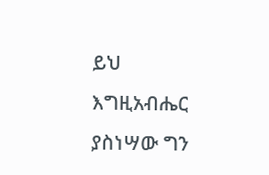ይህ እግዚአብሔር ያስነሣው ግን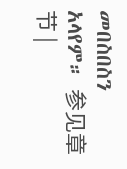መበስበስን አላየም። 参见章节 |